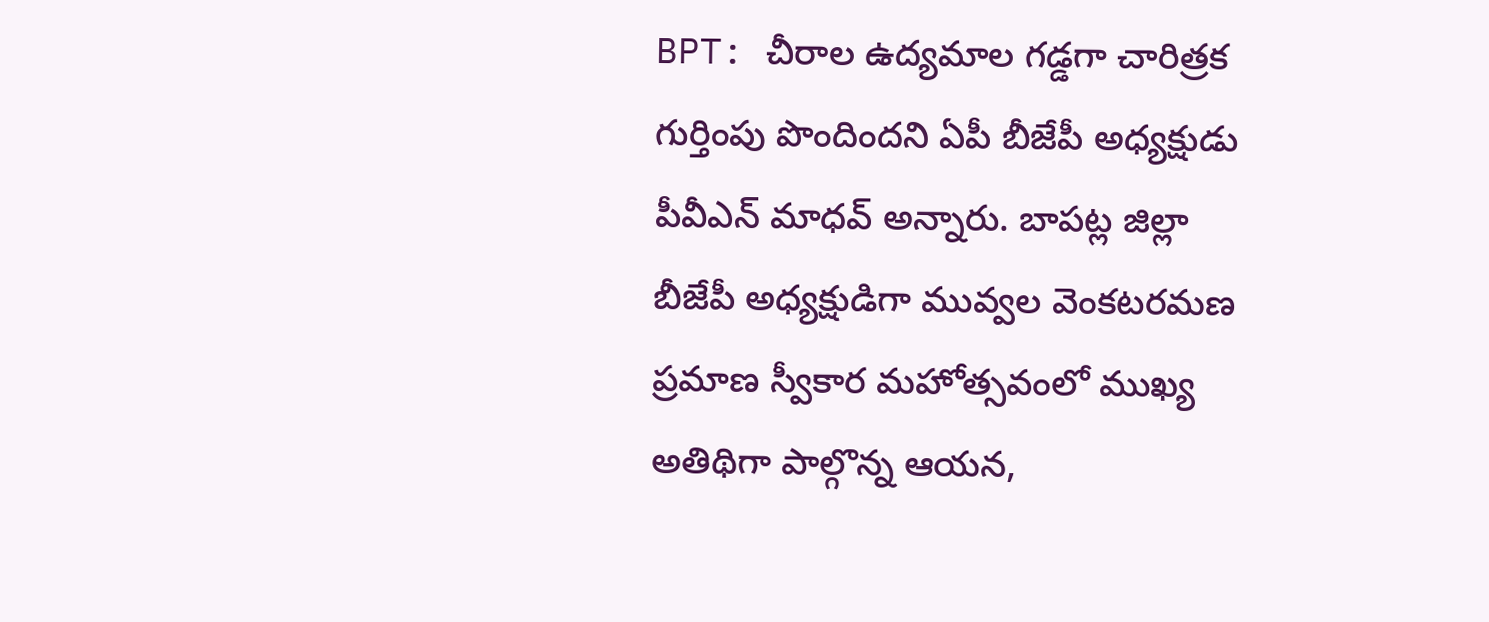BPT: చీరాల ఉద్యమాల గడ్డగా చారిత్రక గుర్తింపు పొందిందని ఏపీ బీజేపీ అధ్యక్షుడు పీవీఎన్ మాధవ్ అన్నారు. బాపట్ల జిల్లా బీజేపీ అధ్యక్షుడిగా మువ్వల వెంకటరమణ ప్రమాణ స్వీకార మహోత్సవంలో ముఖ్య అతిథిగా పాల్గొన్న ఆయన,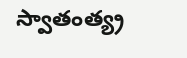స్వాతంత్య్ర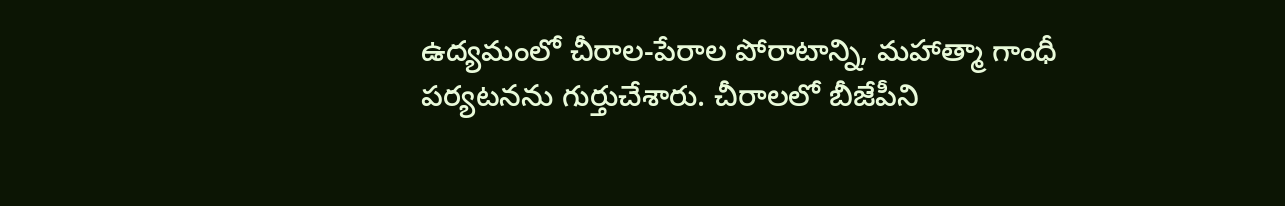ఉద్యమంలో చీరాల-పేరాల పోరాటాన్ని, మహాత్మా గాంధీ పర్యటనను గుర్తుచేశారు. చీరాలలో బీజేపీని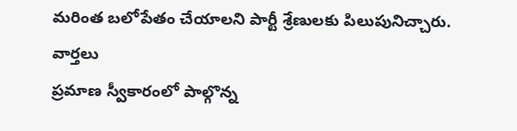మరింత బలోపేతం చేయాలని పార్టీ శ్రేణులకు పిలుపునిచ్చారు.
వార్తలు
ప్రమాణ స్వీకారంలో పాల్గొన్న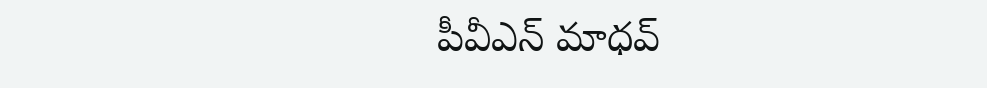పీవీఎన్ మాధవ్